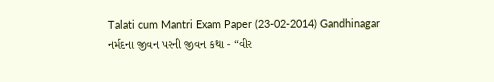Talati cum Mantri Exam Paper (23-02-2014) Gandhinagar
નર્મદના જીવન પરની જીવન કથા - “વીર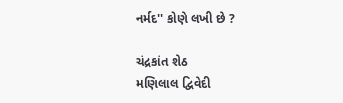નર્મદ'' કોણે લખી છે ?

ચંદ્રકાંત શેઠ
મણિલાલ દ્વિવેદી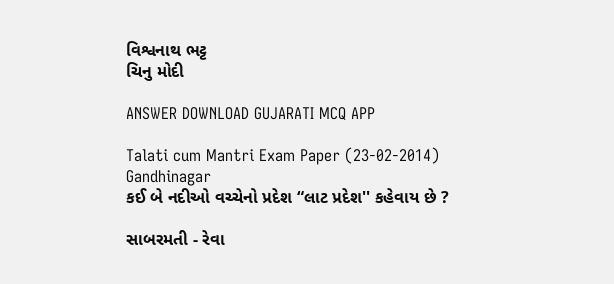વિશ્વનાથ ભટ્ટ
ચિનુ મોદી

ANSWER DOWNLOAD GUJARATI MCQ APP

Talati cum Mantri Exam Paper (23-02-2014) Gandhinagar
કઈ બે નદીઓ વચ્ચેનો પ્રદેશ “લાટ પ્રદેશ'' કહેવાય છે ?

સાબરમતી - રેવા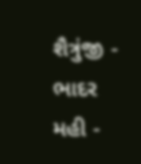શૈત્રુંજી - ભાદર
મહી -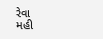રેવા
મહી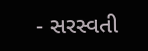- સરસ્વતી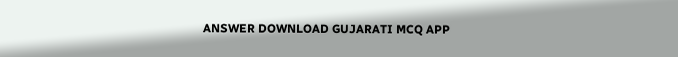ANSWER DOWNLOAD GUJARATI MCQ APP